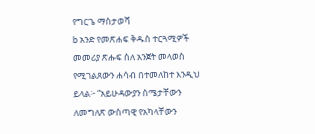የግርጌ ማስታወሻ
b አንድ የመጽሐፍ ቅዱስ ተርጓሚዎች መመሪያ ጽሑፍ ስለ አንጀት መላወስ የሚገልጸውን ሐሳብ በተመለከተ እንዲህ ይላል፦ “አይሁዳውያን ስሜታቸውን ለመግለጽ ውስጣዊ የአካላቸውን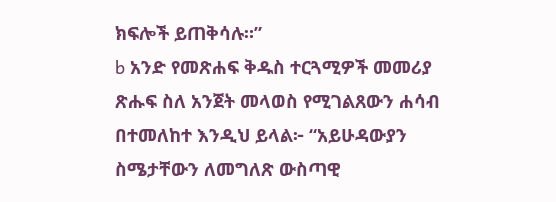ክፍሎች ይጠቅሳሉ።”
b አንድ የመጽሐፍ ቅዱስ ተርጓሚዎች መመሪያ ጽሑፍ ስለ አንጀት መላወስ የሚገልጸውን ሐሳብ በተመለከተ እንዲህ ይላል፦ “አይሁዳውያን ስሜታቸውን ለመግለጽ ውስጣዊ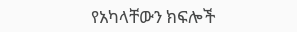የአካላቸውን ክፍሎች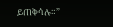ይጠቅሳሉ።”